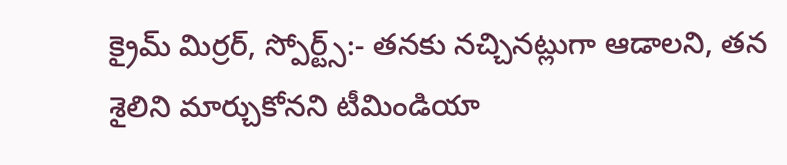క్రైమ్ మిర్రర్, స్పోర్ట్స్:- తనకు నచ్చినట్లుగా ఆడాలని, తన శైలిని మార్చుకోనని టీమిండియా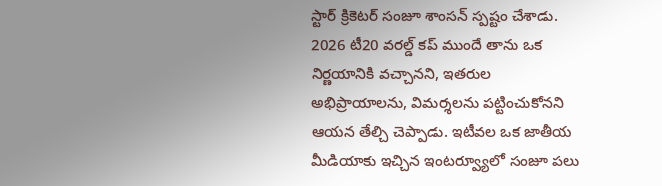స్టార్ క్రికెటర్ సంజూ శాంసన్ స్పష్టం చేశాడు. 2026 టీ20 వరల్డ్ కప్ ముందే తాను ఒక నిర్ణయానికి వచ్చానని, ఇతరుల అభిప్రాయాలను, విమర్శలను పట్టించుకోనని ఆయన తేల్చి చెప్పాడు. ఇటీవల ఒక జాతీయ మీడియాకు ఇచ్చిన ఇంటర్వ్యూలో సంజూ పలు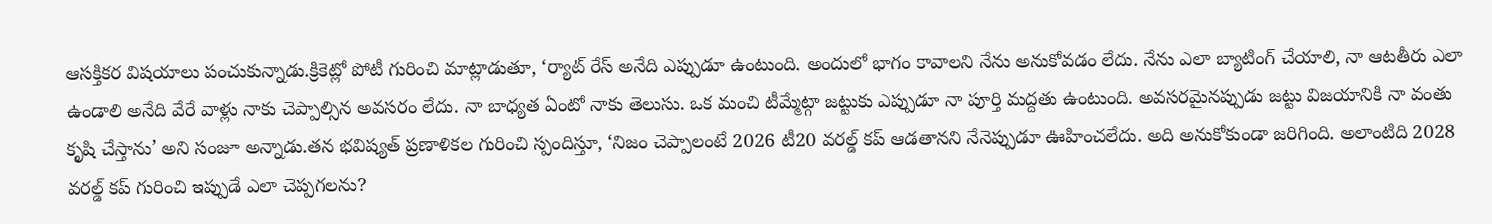ఆసక్తికర విషయాలు పంచుకున్నాడు.క్రికెట్లో పోటీ గురించి మాట్లాడుతూ, ‘ర్యాట్ రేస్ అనేది ఎప్పుడూ ఉంటుంది. అందులో భాగం కావాలని నేను అనుకోవడం లేదు. నేను ఎలా బ్యాటింగ్ చేయాలి, నా ఆటతీరు ఎలా ఉండాలి అనేది వేరే వాళ్లు నాకు చెప్పాల్సిన అవసరం లేదు. నా బాధ్యత ఏంటో నాకు తెలుసు. ఒక మంచి టీమ్మేట్గా జట్టుకు ఎప్పుడూ నా పూర్తి మద్దతు ఉంటుంది. అవసరమైనప్పుడు జట్టు విజయానికి నా వంతు కృషి చేస్తాను’ అని సంజూ అన్నాడు.తన భవిష్యత్ ప్రణాళికల గురించి స్పందిస్తూ, ‘నిజం చెప్పాలంటే 2026 టీ20 వరల్డ్ కప్ ఆడతానని నేనెప్పుడూ ఊహించలేదు. అది అనుకోకుండా జరిగింది. అలాంటిది 2028 వరల్డ్ కప్ గురించి ఇప్పుడే ఎలా చెప్పగలను?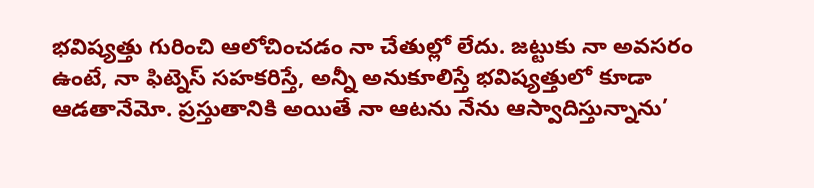భవిష్యత్తు గురించి ఆలోచించడం నా చేతుల్లో లేదు. జట్టుకు నా అవసరం ఉంటే, నా ఫిట్నెస్ సహకరిస్తే, అన్నీ అనుకూలిస్తే భవిష్యత్తులో కూడా ఆడతానేమో. ప్రస్తుతానికి అయితే నా ఆటను నేను ఆస్వాదిస్తున్నాను’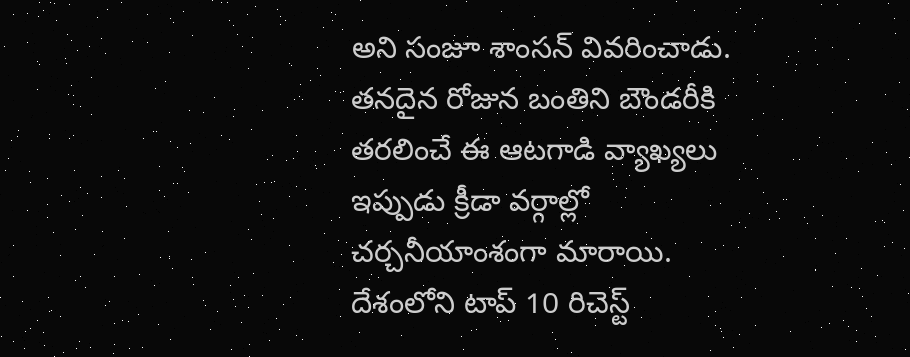అని సంజూ శాంసన్ వివరించాడు. తనదైన రోజున బంతిని బౌండరీకి తరలించే ఈ ఆటగాడి వ్యాఖ్యలు ఇప్పుడు క్రీడా వర్గాల్లో చర్చనీయాంశంగా మారాయి.
దేశంలోని టాప్ 10 రిచెస్ట్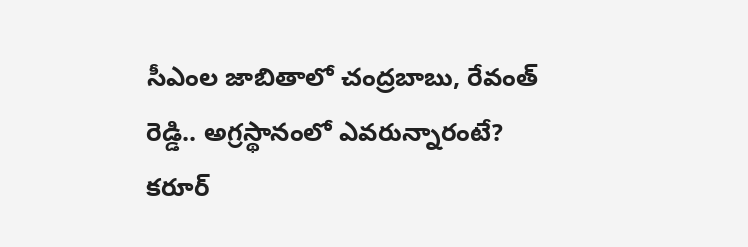సీఎంల జాబితాలో చంద్రబాబు, రేవంత్ రెడ్డి.. అగ్రస్థానంలో ఎవరున్నారంటే?
కరూర్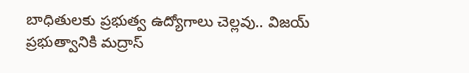బాధితులకు ప్రభుత్వ ఉద్యోగాలు చెల్లవు.. విజయ్ ప్రభుత్వానికి మద్రాస్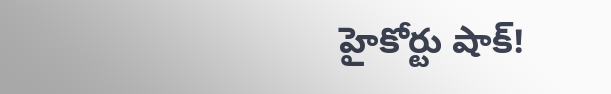హైకోర్టు షాక్!